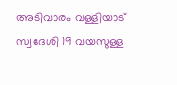അടിവാരം വള്ളിയാട് സ്വദേശി 19 വയസുള്ള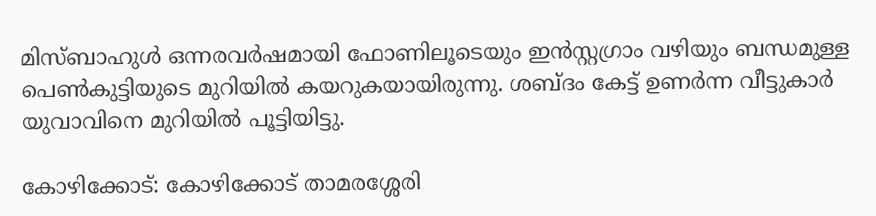മിസ്ബാഹുൾ ഒന്നരവര്‍ഷമായി ഫോണിലൂടെയും ഇൻസ്റ്റഗ്രാം വഴിയും ബന്ധമുള്ള പെൺകുട്ടിയുടെ മുറിയിൽ കയറുകയായിരുന്നു. ശബ്ദം കേട്ട് ഉണര്‍ന്ന വീട്ടുകാര്‍ യുവാവിനെ മുറിയിൽ പൂട്ടിയിട്ടു.

കോഴിക്കോട്: കോഴിക്കോട് താമരശ്ശേരി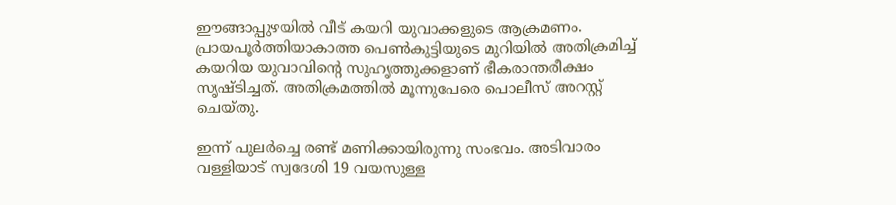ഈങ്ങാപ്പുഴയിൽ വീട് കയറി യുവാക്കളുടെ ആക്രമണം. പ്രായപൂര്‍ത്തിയാകാത്ത പെൺകുട്ടിയുടെ മുറിയിൽ അതിക്രമിച്ച് കയറിയ യുവാവിന്‍റെ സുഹൃത്തുക്കളാണ് ഭീകരാന്തരീക്ഷം സൃഷ്ടിച്ചത്. അതിക്രമത്തിൽ മൂന്നുപേരെ പൊലീസ് അറസ്റ്റ് ചെയ്തു.

ഇന്ന് പുലര്‍ച്ചെ രണ്ട് മണിക്കായിരുന്നു സംഭവം. അടിവാരം വള്ളിയാട് സ്വദേശി 19 വയസുള്ള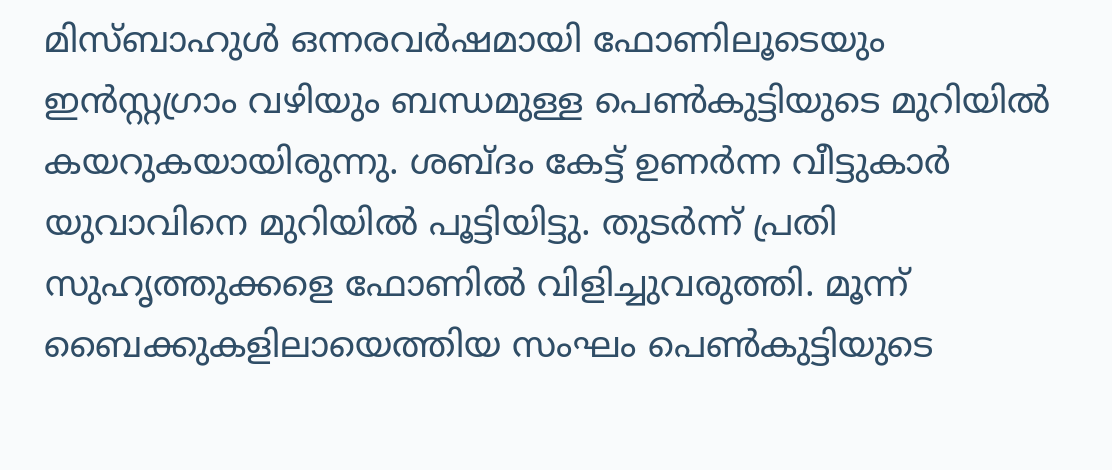മിസ്ബാഹുൾ ഒന്നരവര്‍ഷമായി ഫോണിലൂടെയും ഇൻസ്റ്റഗ്രാം വഴിയും ബന്ധമുള്ള പെൺകുട്ടിയുടെ മുറിയിൽ കയറുകയായിരുന്നു. ശബ്ദം കേട്ട് ഉണര്‍ന്ന വീട്ടുകാര്‍ യുവാവിനെ മുറിയിൽ പൂട്ടിയിട്ടു. തുടർന്ന് പ്രതി സുഹൃത്തുക്കളെ ഫോണിൽ വിളിച്ചുവരുത്തി. മൂന്ന് ബൈക്കുകളിലായെത്തിയ സംഘം പെൺകുട്ടിയുടെ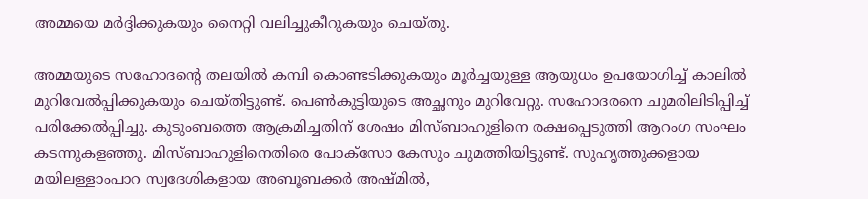അമ്മയെ മര്‍ദ്ദിക്കുകയും നൈറ്റി വലിച്ചുകീറുകയും ചെയ്തു.

അമ്മയുടെ സഹോദന്‍റെ തലയിൽ കമ്പി കൊണ്ടടിക്കുകയും മൂര്‍ച്ചയുള്ള ആയുധം ഉപയോഗിച്ച് കാലിൽ മുറിവേൽപ്പിക്കുകയും ചെയ്തിട്ടുണ്ട്. പെൺകുട്ടിയുടെ അച്ഛനും മുറിവേറ്റു. സഹോദരനെ ചുമരിലിടിപ്പിച്ച് പരിക്കേൽപ്പിച്ചു. കുടുംബത്തെ ആക്രമിച്ചതിന് ശേഷം മിസ്ബാഹുളിനെ രക്ഷപ്പെടുത്തി ആറംഗ സംഘം കടന്നുകളഞ്ഞു. മിസ്ബാഹുളിനെതിരെ പോക്സോ കേസും ചുമത്തിയിട്ടുണ്ട്. സുഹൃത്തുക്കളായ മയിലള്ളാംപാറ സ്വദേശികളായ അബൂബക്കര്‍ അഷ്മിൽ,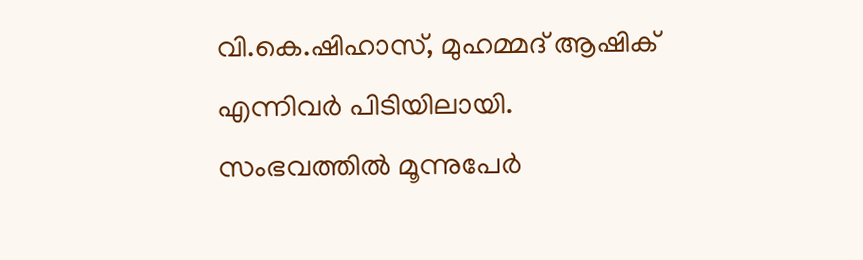വി.കെ.ഷിഹാസ്, മുഹമ്മദ് ആഷിക് എന്നിവര്‍ പിടിയിലായി. സംഭവത്തിൽ മൂന്നുപേര്‍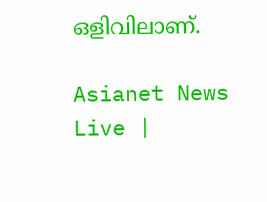ഒളിവിലാണ്.

Asianet News Live |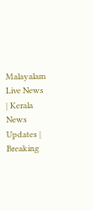Malayalam Live News | Kerala News Updates | Breaking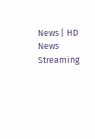News | HD News Streaming